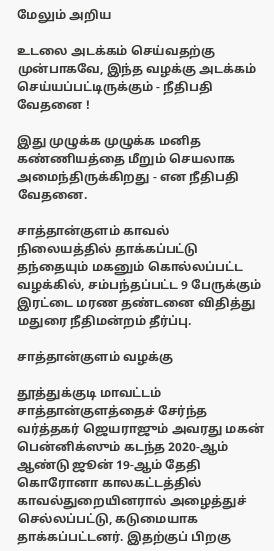மேலும் அறிய

உடலை அடக்கம் செய்வதற்கு முன்பாகவே, இந்த வழக்கு அடக்கம் செய்யப்பட்டிருக்கும் - நீதிபதி வேதனை !

இது முழுக்க முழுக்க மனித கண்ணியத்தை மீறும் செயலாக அமைந்திருக்கிறது - என நீதிபதி வேதனை.

சாத்தான்குளம் காவல் நிலையத்தில் தாக்கப்பட்டு தந்தையும் மகனும் கொல்லப்பட்ட வழக்கில், சம்பந்தப்பட்ட 9 பேருக்கும் இரட்டை மரண தண்டனை விதித்து மதுரை நீதிமன்றம் தீர்ப்பு.

சாத்தான்குளம் வழக்கு

தூத்துக்குடி மாவட்டம் சாத்தான்குளத்தைச் சேர்ந்த வர்த்தகர் ஜெயராஜும் அவரது மகன் பென்னிக்ஸும் கடந்த 2020-ஆம் ஆண்டு ஜூன் 19-ஆம் தேதி கொரோனா காலகட்டத்தில் காவல்துறையினரால் அழைத்துச் செல்லப்பட்டு, கடுமையாக தாக்கப்பட்டனர். இதற்குப் பிறகு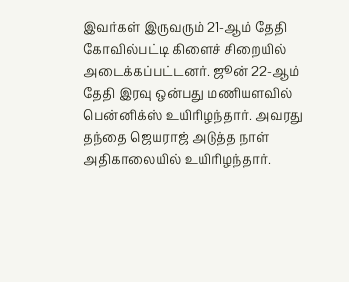இவர்கள் இருவரும் 21-ஆம் தேதி கோவில்பட்டி கிளைச் சிறையில் அடைக்கப்பட்டனர். ஜூன் 22-ஆம் தேதி இரவு ஒன்பது மணியளவில் பென்னிக்ஸ் உயிரிழந்தார். அவரது தந்தை ஜெயராஜ் அடுத்த நாள் அதிகாலையில் உயிரிழந்தார்.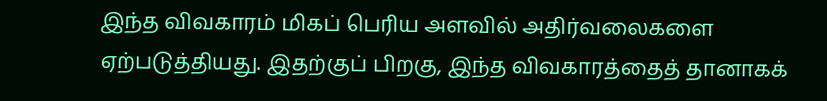இந்த விவகாரம் மிகப் பெரிய அளவில் அதிர்வலைகளை ஏற்படுத்தியது. இதற்குப் பிறகு, இந்த விவகாரத்தைத் தானாகக்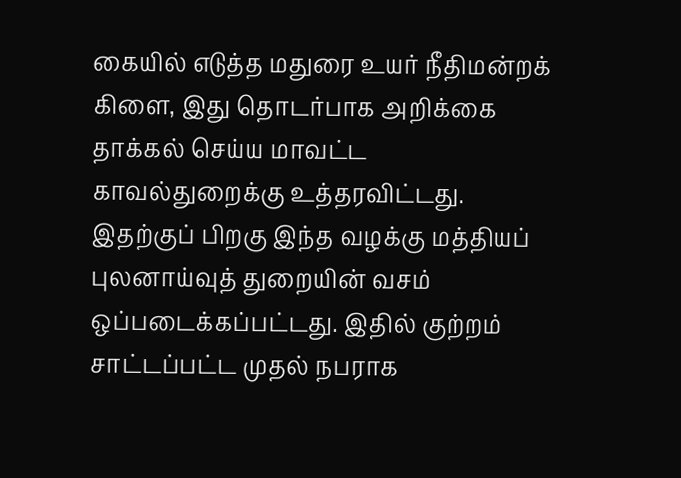கையில் எடுத்த மதுரை உயர் நீதிமன்றக் கிளை, இது தொடர்பாக அறிக்கை தாக்கல் செய்ய மாவட்ட காவல்துறைக்கு உத்தரவிட்டது. இதற்குப் பிறகு இந்த வழக்கு மத்தியப் புலனாய்வுத் துறையின் வசம் ஒப்படைக்கப்பட்டது. இதில் குற்றம் சாட்டப்பட்ட முதல் நபராக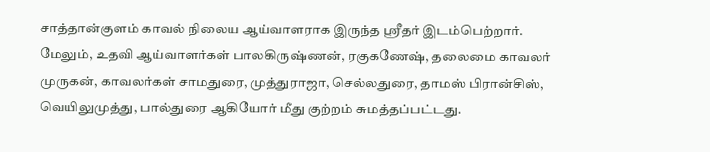சாத்தான்குளம் காவல் நிலைய ஆய்வாளராக இருந்த ஸ்ரீதர் இடம்பெற்றார். மேலும், உதவி ஆய்வாளர்கள் பாலகிருஷ்ணன், ரகுகணேஷ், தலைமை காவலர் முருகன், காவலர்கள் சாமதுரை, முத்துராஜா, செல்லதுரை, தாமஸ் பிரான்சிஸ், வெயிலுமுத்து, பால்துரை ஆகியோர் மீது குற்றம் சுமத்தப்பட்டது.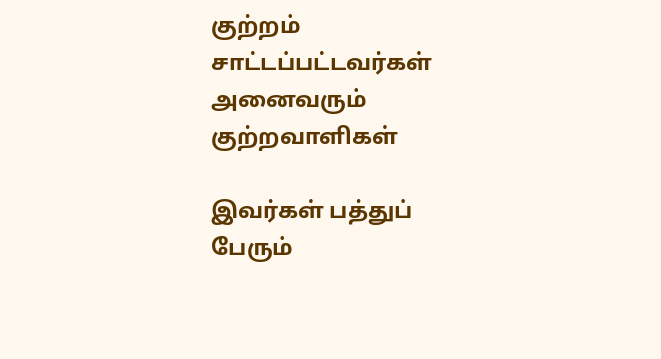குற்றம் சாட்டப்பட்டவர்கள் அனைவரும் குற்றவாளிகள்

இவர்கள் பத்துப் பேரும்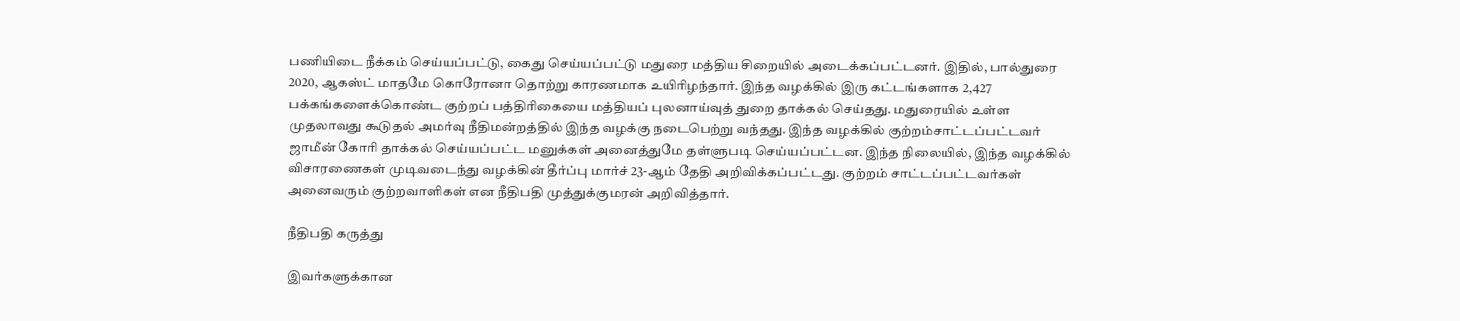பணியிடை நீக்கம் செய்யப்பட்டு, கைது செய்யப்பட்டு மதுரை மத்திய சிறையில் அடைக்கப்பட்டனர். இதில், பால்துரை 2020, ஆகஸ்ட் மாதமே கொரோனா தொற்று காரணமாக உயிரிழந்தார். இந்த வழக்கில் இரு கட்டங்களாக 2,427 பக்கங்களைக்கொண்ட குற்றப் பத்திரிகையை மத்தியப் புலனாய்வுத் துறை தாக்கல் செய்தது. மதுரையில் உள்ள முதலாவது கூடுதல் அமர்வு நீதிமன்றத்தில் இந்த வழக்கு நடைபெற்று வந்தது. இந்த வழக்கில் குற்றம்சாட்டப்பட்டவர் ஜாமீன் கோரி தாக்கல் செய்யப்பட்ட மனுக்கள் அனைத்துமே தள்ளுபடி செய்யப்பட்டன. இந்த நிலையில், இந்த வழக்கில் விசாரணைகள் முடிவடைந்து வழக்கின் தீர்ப்பு மார்ச் 23-ஆம் தேதி அறிவிக்கப்பட்டது. குற்றம் சாட்டப்பட்டவர்கள் அனைவரும் குற்றவாளிகள் என நீதிபதி முத்துக்குமரன் அறிவித்தார்.

நீதிபதி கருத்து

இவர்களுக்கான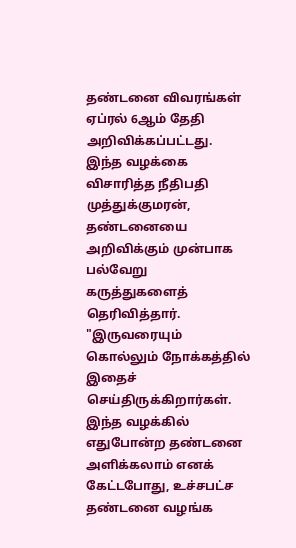தண்டனை விவரங்கள் ஏப்ரல் 6ஆம் தேதி அறிவிக்கப்பட்டது. இந்த வழக்கை விசாரித்த நீதிபதி முத்துக்குமரன், தண்டனையை அறிவிக்கும் முன்பாக பல்வேறு கருத்துகளைத் தெரிவித்தார். "இருவரையும் கொல்லும் நோக்கத்தில் இதைச் செய்திருக்கிறார்கள். இந்த வழக்கில் எதுபோன்ற தண்டனை அளிக்கலாம் எனக் கேட்டபோது, உச்சபட்ச தண்டனை வழங்க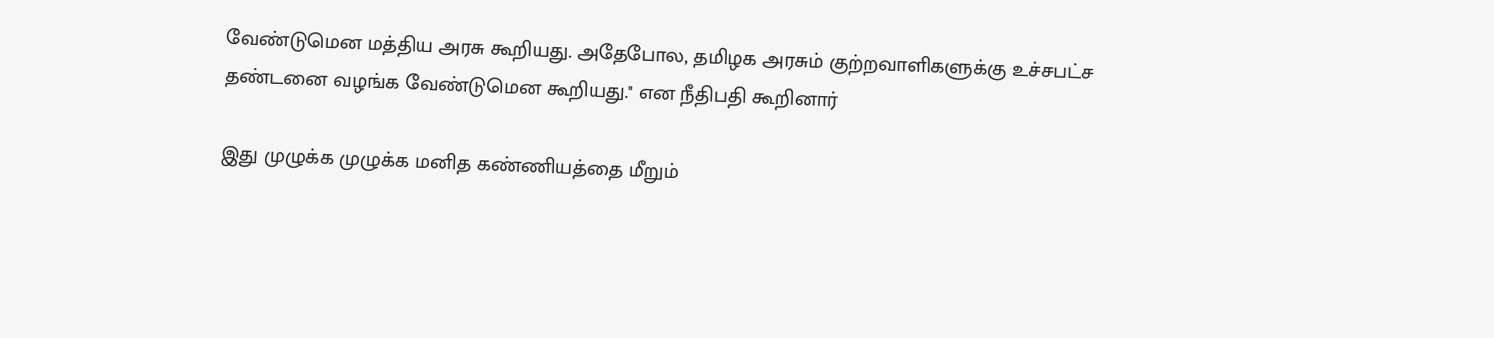வேண்டுமென மத்திய அரசு கூறியது. அதேபோல, தமிழக அரசும் குற்றவாளிகளுக்கு உச்சபட்ச தண்டனை வழங்க வேண்டுமென கூறியது.'' என நீதிபதி கூறினார்

இது முழுக்க முழுக்க மனித கண்ணியத்தை மீறும்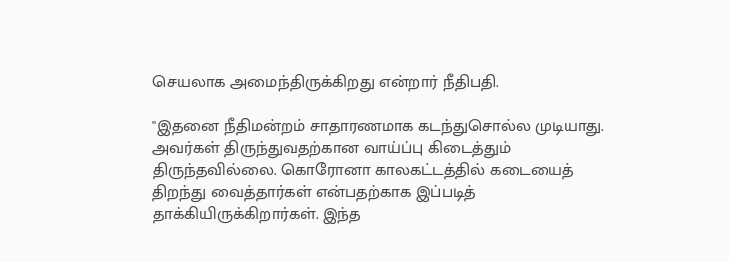செயலாக அமைந்திருக்கிறது என்றார் நீதிபதி.

''இதனை நீதிமன்றம் சாதாரணமாக கடந்துசொல்ல முடியாது. அவர்கள் திருந்துவதற்கான வாய்ப்பு கிடைத்தும் திருந்தவில்லை. கொரோனா காலகட்டத்தில் கடையைத் திறந்து வைத்தார்கள் என்பதற்காக இப்படித் தாக்கியிருக்கிறார்கள். இந்த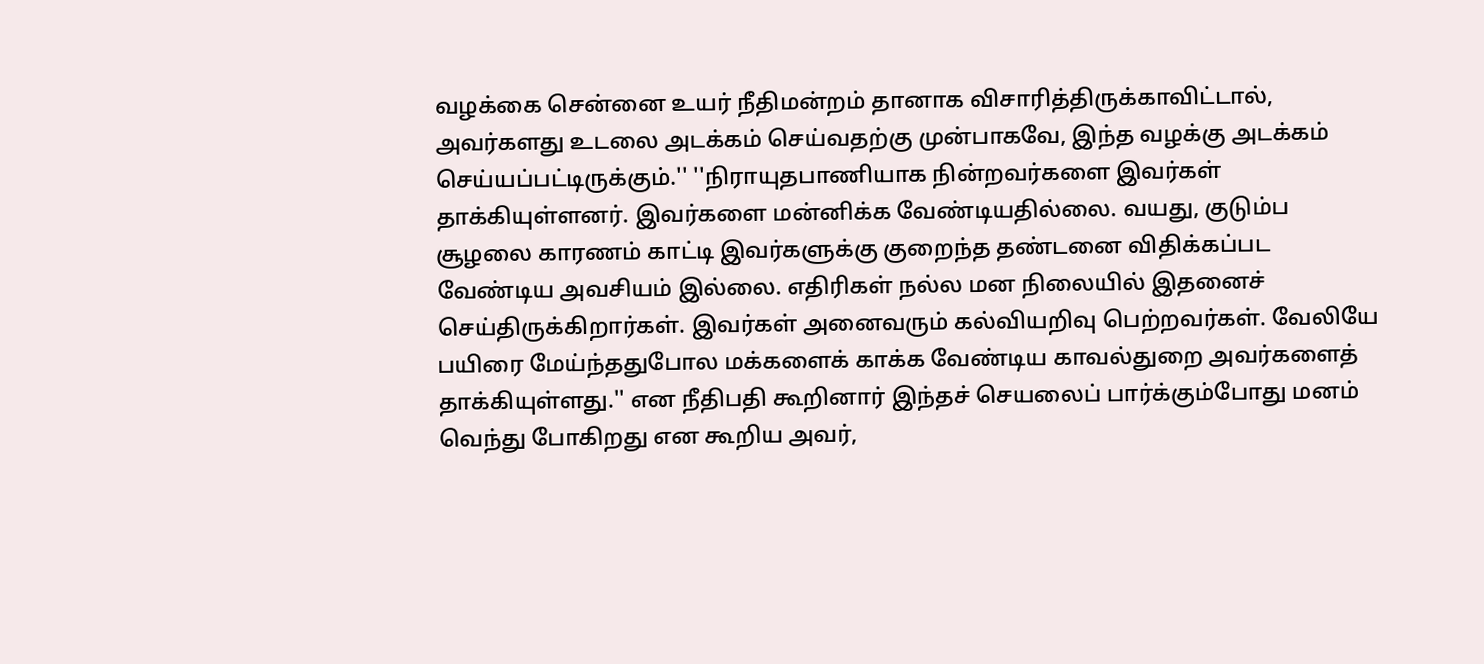வழக்கை சென்னை உயர் நீதிமன்றம் தானாக விசாரித்திருக்காவிட்டால், அவர்களது உடலை அடக்கம் செய்வதற்கு முன்பாகவே, இந்த வழக்கு அடக்கம் செய்யப்பட்டிருக்கும்.'' ''நிராயுதபாணியாக நின்றவர்களை இவர்கள் தாக்கியுள்ளனர். இவர்களை மன்னிக்க வேண்டியதில்லை. வயது, குடும்ப சூழலை காரணம் காட்டி இவர்களுக்கு குறைந்த தண்டனை விதிக்கப்பட வேண்டிய அவசியம் இல்லை. எதிரிகள் நல்ல மன நிலையில் இதனைச் செய்திருக்கிறார்கள். இவர்கள் அனைவரும் கல்வியறிவு பெற்றவர்கள். வேலியே பயிரை மேய்ந்ததுபோல மக்களைக் காக்க வேண்டிய காவல்துறை அவர்களைத் தாக்கியுள்ளது.'' என நீதிபதி கூறினார் இந்தச் செயலைப் பார்க்கும்போது மனம் வெந்து போகிறது என கூறிய அவர்,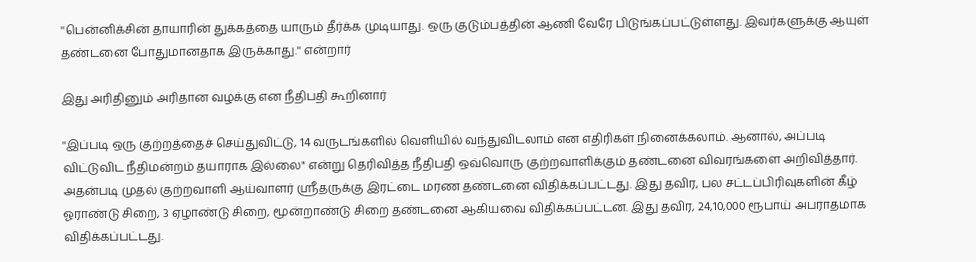''பென்னிக்சின் தாயாரின் துக்கத்தை யாரும் தீர்க்க முடியாது. ஒரு குடும்பத்தின் ஆணி வேரே பிடுங்கப்பட்டுள்ளது. இவர்களுக்கு ஆயுள் தண்டனை போதுமானதாக இருக்காது.'' என்றார்

இது அரிதினும் அரிதான வழக்கு என நீதிபதி கூறினார்

''இப்படி ஒரு குற்றத்தைச் செய்துவிட்டு, 14 வருடங்களில் வெளியில் வந்துவிடலாம் என எதிரிகள் நினைக்கலாம். ஆனால், அப்படி விட்டுவிட நீதிமன்றம் தயாராக இல்லை" என்று தெரிவித்த நீதிபதி ஒவ்வொரு குற்றவாளிக்கும் தண்டனை விவரங்களை அறிவித்தார். அதன்படி முதல் குற்றவாளி ஆய்வாளர் ஸ்ரீதருக்கு இரட்டை மரண தண்டனை விதிக்கப்பட்டது. இது தவிர, பல சட்டப்பிரிவுகளின் கீழ் ஓராண்டு சிறை, 3 ஏழாண்டு சிறை, மூன்றாண்டு சிறை தண்டனை ஆகியவை விதிக்கப்பட்டன. இது தவிர, 24,10,000 ரூபாய் அபராதமாக விதிக்கப்பட்டது.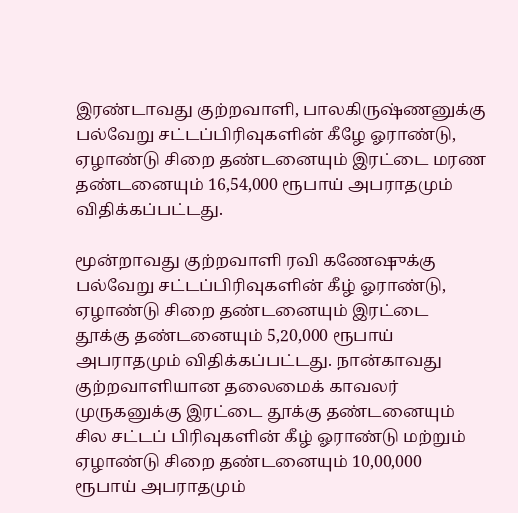இரண்டாவது குற்றவாளி, பாலகிருஷ்ணனுக்கு பல்வேறு சட்டப்பிரிவுகளின் கீழே ஓராண்டு, ஏழாண்டு சிறை தண்டனையும் இரட்டை மரண தண்டனையும் 16,54,000 ரூபாய் அபராதமும் விதிக்கப்பட்டது.

மூன்றாவது குற்றவாளி ரவி கணேஷுக்கு பல்வேறு சட்டப்பிரிவுகளின் கீழ் ஓராண்டு, ஏழாண்டு சிறை தண்டனையும் இரட்டை தூக்கு தண்டனையும் 5,20,000 ரூபாய் அபராதமும் விதிக்கப்பட்டது. நான்காவது குற்றவாளியான தலைமைக் காவலர் முருகனுக்கு இரட்டை தூக்கு தண்டனையும் சில சட்டப் பிரிவுகளின் கீழ் ஓராண்டு மற்றும் ஏழாண்டு சிறை தண்டனையும் 10,00,000 ரூபாய் அபராதமும்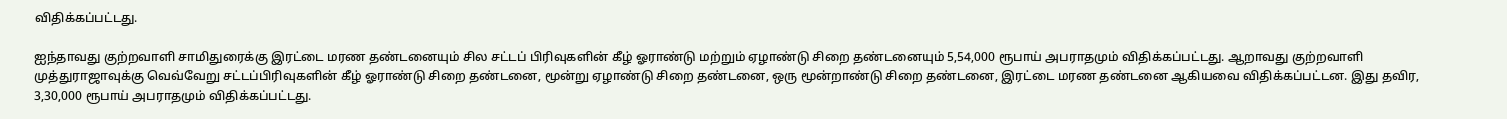விதிக்கப்பட்டது.

ஐந்தாவது குற்றவாளி சாமிதுரைக்கு இரட்டை மரண தண்டனையும் சில சட்டப் பிரிவுகளின் கீழ் ஓராண்டு மற்றும் ஏழாண்டு சிறை தண்டனையும் 5,54,000 ரூபாய் அபராதமும் விதிக்கப்பட்டது. ஆறாவது குற்றவாளி முத்துராஜாவுக்கு வெவ்வேறு சட்டப்பிரிவுகளின் கீழ் ஓராண்டு சிறை தண்டனை, மூன்று ஏழாண்டு சிறை தண்டனை, ஒரு மூன்றாண்டு சிறை தண்டனை, இரட்டை மரண தண்டனை ஆகியவை விதிக்கப்பட்டன. இது தவிர, 3,30,000 ரூபாய் அபராதமும் விதிக்கப்பட்டது.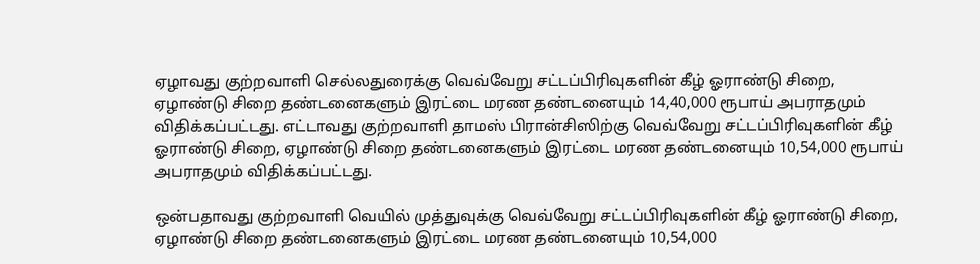ஏழாவது குற்றவாளி செல்லதுரைக்கு வெவ்வேறு சட்டப்பிரிவுகளின் கீழ் ஓராண்டு சிறை, ஏழாண்டு சிறை தண்டனைகளும் இரட்டை மரண தண்டனையும் 14,40,000 ரூபாய் அபராதமும் விதிக்கப்பட்டது. எட்டாவது குற்றவாளி தாமஸ் பிரான்சிஸிற்கு வெவ்வேறு சட்டப்பிரிவுகளின் கீழ் ஓராண்டு சிறை, ஏழாண்டு சிறை தண்டனைகளும் இரட்டை மரண தண்டனையும் 10,54,000 ரூபாய் அபராதமும் விதிக்கப்பட்டது.

ஒன்பதாவது குற்றவாளி வெயில் முத்துவுக்கு வெவ்வேறு சட்டப்பிரிவுகளின் கீழ் ஓராண்டு சிறை, ஏழாண்டு சிறை தண்டனைகளும் இரட்டை மரண தண்டனையும் 10,54,000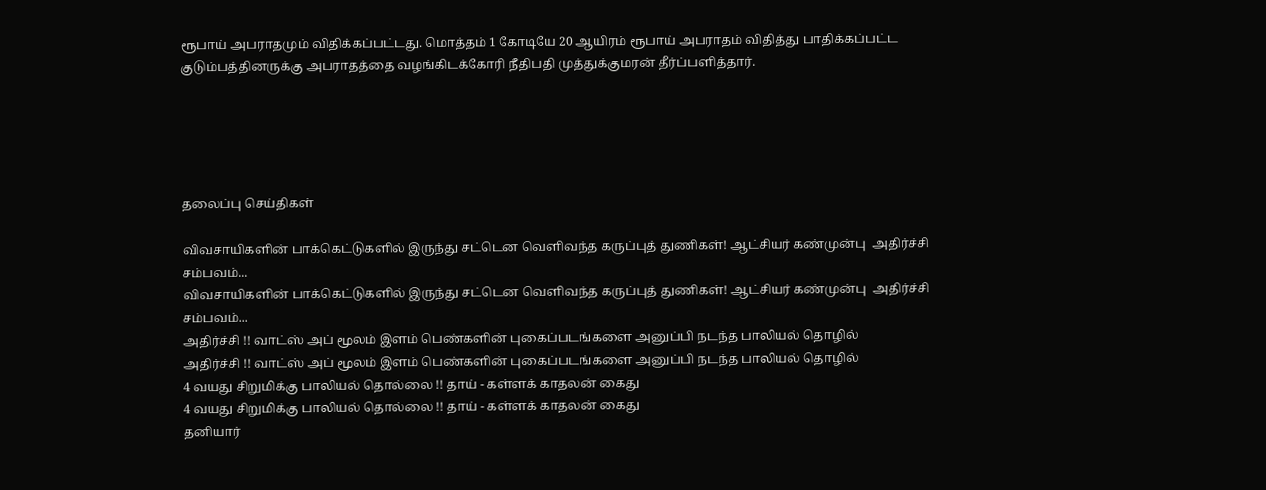ரூபாய் அபராதமும் விதிக்கப்பட்டது. மொத்தம் 1 கோடியே 20 ஆயிரம் ரூபாய் அபராதம் விதித்து பாதிக்கப்பட்ட குடும்பத்தினருக்கு அபராதத்தை வழங்கிடக்கோரி நீதிபதி முத்துக்குமரன் தீர்ப்பளித்தார்.





தலைப்பு செய்திகள்

விவசாயிகளின் பாக்கெட்டுகளில் இருந்து சட்டென வெளிவந்த கருப்புத் துணிகள்! ஆட்சியர் கண்முன்பு  அதிர்ச்சி சம்பவம்...
விவசாயிகளின் பாக்கெட்டுகளில் இருந்து சட்டென வெளிவந்த கருப்புத் துணிகள்! ஆட்சியர் கண்முன்பு  அதிர்ச்சி சம்பவம்...
அதிர்ச்சி !! வாட்ஸ் அப் மூலம் இளம் பெண்களின் புகைப்படங்களை அனுப்பி நடந்த பாலியல் தொழில்
அதிர்ச்சி !! வாட்ஸ் அப் மூலம் இளம் பெண்களின் புகைப்படங்களை அனுப்பி நடந்த பாலியல் தொழில்
4 வயது சிறுமிக்கு பாலியல் தொல்லை !! தாய் - கள்ளக் காதலன் கைது
4 வயது சிறுமிக்கு பாலியல் தொல்லை !! தாய் - கள்ளக் காதலன் கைது
தனியார்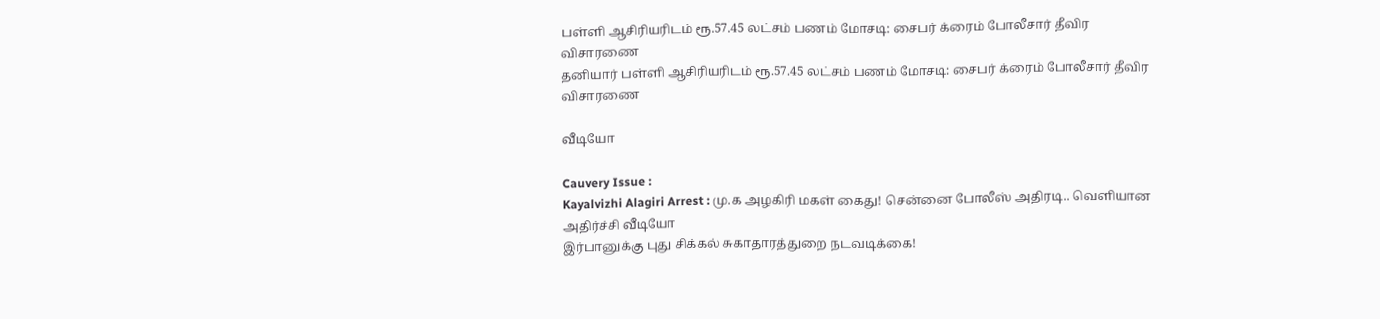பள்ளி ஆசிரியரிடம் ரூ.57.45 லட்சம் பணம் மோசடி: சைபர் க்ரைம் போலீசார் தீவிர விசாரணை
தனியார் பள்ளி ஆசிரியரிடம் ரூ.57.45 லட்சம் பணம் மோசடி: சைபர் க்ரைம் போலீசார் தீவிர விசாரணை

வீடியோ

Cauvery Issue :
Kayalvizhi Alagiri Arrest : மு.க அழகிரி மகள் கைது! சென்னை போலீஸ் அதிரடி.. வெளியான அதிர்ச்சி வீடியோ
இர்பானுக்கு புது சிக்கல் சுகாதாரத்துறை நடவடிக்கை!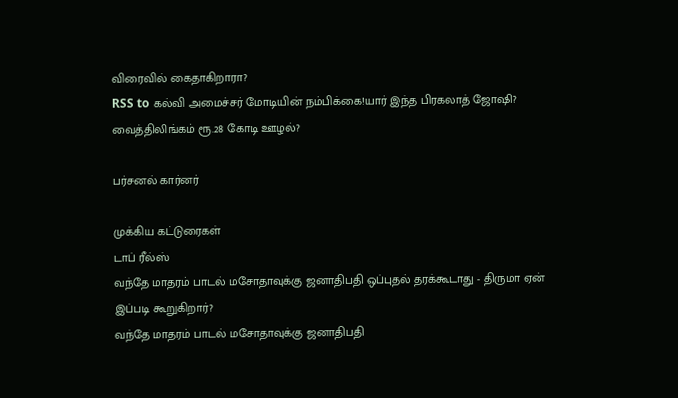விரைவில் கைதாகிறாரா?
RSS to கல்வி அமைச்சர் மோடியின் நம்பிக்கை!யார் இந்த பிரகலாத் ஜோஷி?
வைத்திலிங்கம் ரூ.28 கோடி ஊழல்?

பர்சனல் கார்னர்

முக்கிய கட்டுரைகள்
டாப் ரீல்ஸ்
வந்தே மாதரம் பாடல் மசோதாவுக்கு ஜனாதிபதி ஒப்புதல் தரக்கூடாது - திருமா ஏன் இப்படி கூறுகிறார்?
வந்தே மாதரம் பாடல் மசோதாவுக்கு ஜனாதிபதி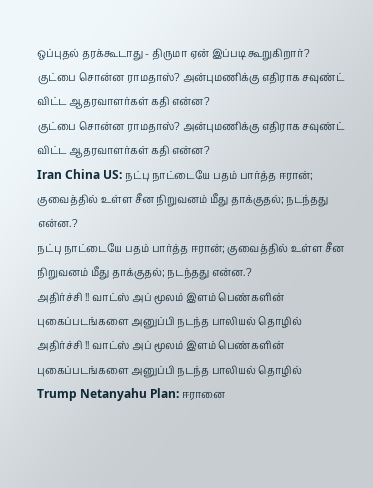ஒப்புதல் தரக்கூடாது - திருமா ஏன் இப்படி கூறுகிறார்?
குட்பை சொன்ன ராமதாஸ்? அன்புமணிக்கு எதிராக சவுண்ட் விட்ட ஆதரவாளர்கள் கதி என்ன?
குட்பை சொன்ன ராமதாஸ்? அன்புமணிக்கு எதிராக சவுண்ட் விட்ட ஆதரவாளர்கள் கதி என்ன?
Iran China US: நட்பு நாட்டையே பதம் பார்த்த ஈரான்; குவைத்தில் உள்ள சீன நிறுவனம் மீது தாக்குதல்; நடந்தது என்ன.?
நட்பு நாட்டையே பதம் பார்த்த ஈரான்; குவைத்தில் உள்ள சீன நிறுவனம் மீது தாக்குதல்; நடந்தது என்ன.?
அதிர்ச்சி !! வாட்ஸ் அப் மூலம் இளம் பெண்களின் புகைப்படங்களை அனுப்பி நடந்த பாலியல் தொழில்
அதிர்ச்சி !! வாட்ஸ் அப் மூலம் இளம் பெண்களின் புகைப்படங்களை அனுப்பி நடந்த பாலியல் தொழில்
Trump Netanyahu Plan: ஈரானை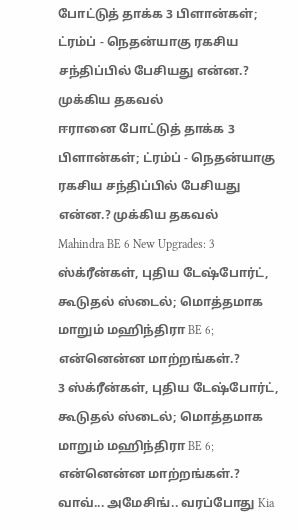போட்டுத் தாக்க 3 பிளான்கள்; ட்ரம்ப் - நெதன்யாகு ரகசிய சந்திப்பில் பேசியது என்ன.? முக்கிய தகவல்
ஈரானை போட்டுத் தாக்க 3 பிளான்கள்; ட்ரம்ப் - நெதன்யாகு ரகசிய சந்திப்பில் பேசியது என்ன.? முக்கிய தகவல்
Mahindra BE 6 New Upgrades: 3 ஸ்க்ரீன்கள், புதிய டேஷ்போர்ட், கூடுதல் ஸ்டைல்; மொத்தமாக மாறும் மஹிந்திரா BE 6; என்னென்ன மாற்றங்கள்.?
3 ஸ்க்ரீன்கள், புதிய டேஷ்போர்ட், கூடுதல் ஸ்டைல்; மொத்தமாக மாறும் மஹிந்திரா BE 6; என்னென்ன மாற்றங்கள்.?
வாவ்... அமேசிங்.. வரப்போது Kia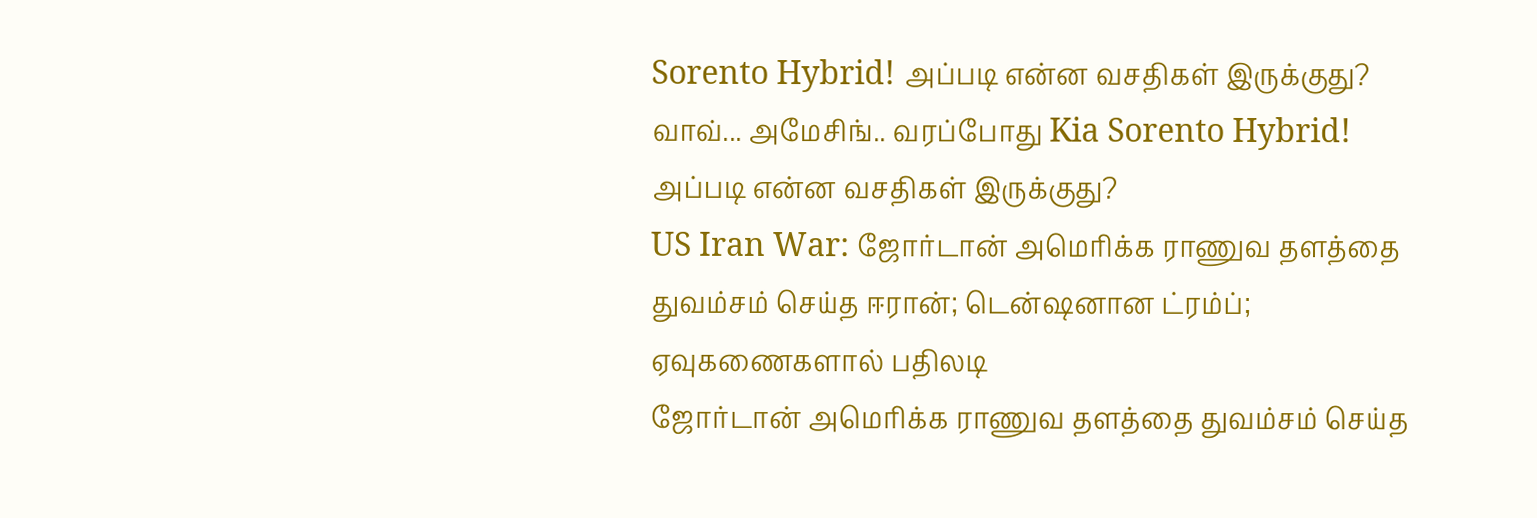Sorento Hybrid! அப்படி என்ன வசதிகள் இருக்குது?
வாவ்... அமேசிங்.. வரப்போது Kia Sorento Hybrid! அப்படி என்ன வசதிகள் இருக்குது?
US Iran War: ஜோர்டான் அமெரிக்க ராணுவ தளத்தை துவம்சம் செய்த ஈரான்; டென்ஷனான ட்ரம்ப்; ஏவுகணைகளால் பதிலடி
ஜோர்டான் அமெரிக்க ராணுவ தளத்தை துவம்சம் செய்த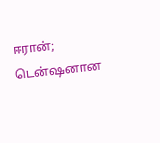ஈரான்; டென்ஷனான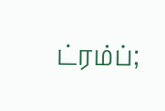ட்ரம்ப்;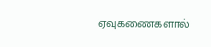ஏவுகணைகளால்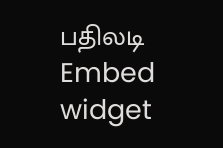பதிலடி
Embed widget